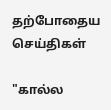தற்போதைய செய்திகள்

"கால்ல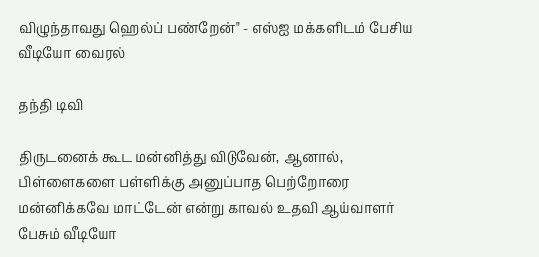விழுந்தாவது ஹெல்ப் பண்றேன்" - எஸ்ஐ மக்களிடம் பேசிய வீடியோ வைரல்

தந்தி டிவி

திருடனைக் கூட மன்னித்து விடுவேன், ஆனால், பிள்ளைகளை பள்ளிக்கு அனுப்பாத பெற்றோரை மன்னிக்கவே மாட்டேன் என்று காவல் உதவி ஆய்வாளர் பேசும் வீடியோ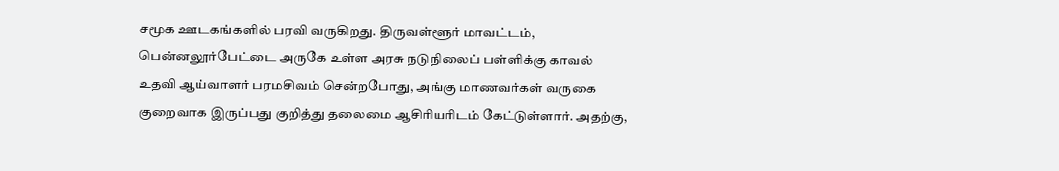சமூக ஊடகங்களில் பரவி வருகிறது. திருவள்ளூர் மாவட்டம், பென்னலூர்பேட்டை அருகே உள்ள அரசு நடுநிலைப் பள்ளிக்கு காவல் உதவி ஆய்வாளர் பரமசிவம் சென்றபோது, அங்கு மாணவர்கள் வருகை குறைவாக இருப்பது குறித்து தலைமை ஆசிரியரிடம் கேட்டுள்ளார். அதற்கு,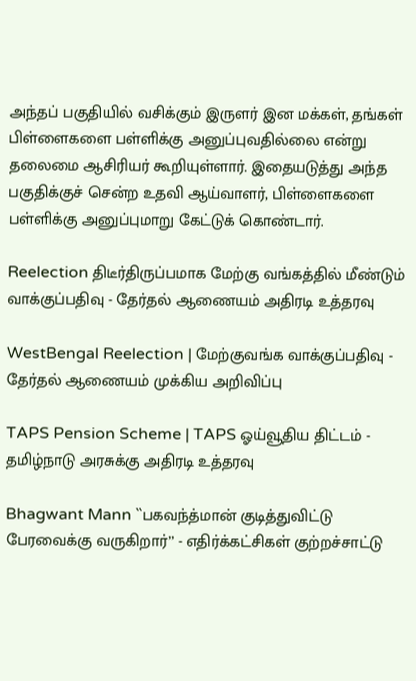அந்தப் பகுதியில் வசிக்கும் இருளர் இன மக்கள், தங்கள் பிள்ளைகளை பள்ளிக்கு அனுப்புவதில்லை என்று தலைமை ஆசிரியர் கூறியுள்ளார். இதையடுத்து அந்த பகுதிக்குச் சென்ற உதவி ஆய்வாளர், பிள்ளைகளை பள்ளிக்கு அனுப்புமாறு கேட்டுக் கொண்டார்.

Reelection திடீர்திருப்பமாக மேற்கு வங்கத்தில் மீண்டும் வாக்குப்பதிவு - தேர்தல் ஆணையம் அதிரடி உத்தரவு

WestBengal Reelection | மேற்குவங்க வாக்குப்பதிவு - தேர்தல் ஆணையம் முக்கிய அறிவிப்பு

TAPS Pension Scheme | TAPS ஓய்வூதிய திட்டம் - தமிழ்நாடு அரசுக்கு அதிரடி உத்தரவு

Bhagwant Mann ``பகவந்த்மான் குடித்துவிட்டு பேரவைக்கு வருகிறார்’’ - எதிர்க்கட்சிகள் குற்றச்சாட்டு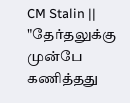CM Stalin || "தேர்தலுக்கு முன்பே கணித்தது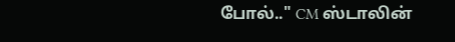போல்.." CM ஸ்டாலின்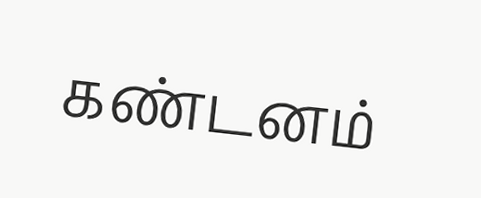கண்டனம்